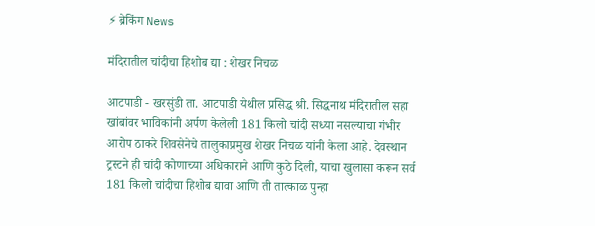⚡ ब्रेकिंग News

मंदिरातील चांदीचा हिशोब द्या : शेखर निचळ

आटपाडी - खरसुंडी ता. आटपाडी येथील प्रसिद्ध श्री. सिद्धनाथ मंदिरातील सहा खांबांवर भाविकांनी अर्पण केलेली 181 किलो चांदी सध्या नसल्याचा गंभीर आरोप ठाकरे शिवसेनेचे तालुकाप्रमुख शेखर निचळ यांनी केला आहे. देवस्थान ट्रस्टने ही चांदी कोणाच्या अधिकाराने आणि कुठे दिली, याचा खुलासा करून सर्व 181 किलो चांदीचा हिशोब द्यावा आणि ती तात्काळ पुन्हा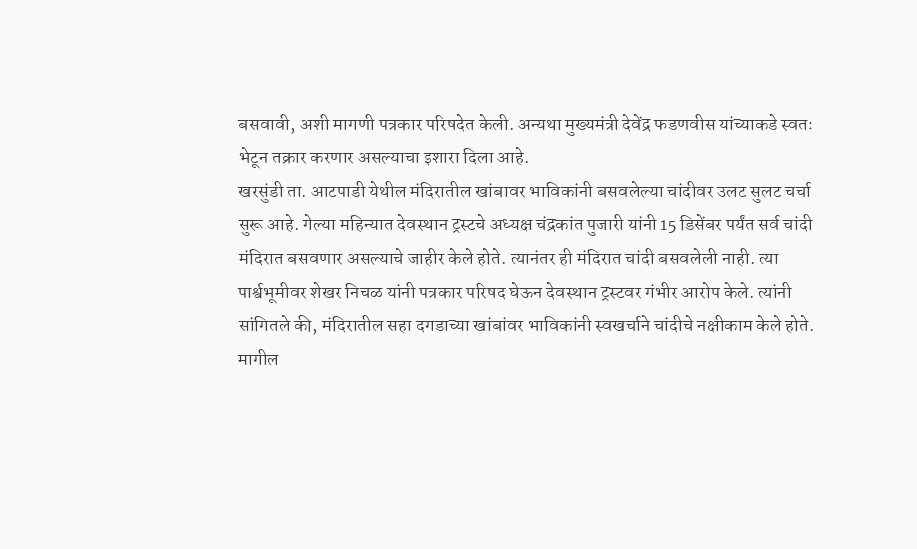बसवावी, अशी मागणी पत्रकार परिषदेत केली. अन्यथा मुख्यमंत्री देवेंद्र फडणवीस यांच्याकडे स्वतः भेटून तक्रार करणार असल्याचा इशारा दिला आहे.
खरसुंडी ता. आटपाडी येथील मंदिरातील खांबावर भाविकांनी बसवलेल्या चांदीवर उलट सुलट चर्चा सुरू आहे. गेल्या महिन्यात देवस्थान ट्रस्टचे अध्यक्ष चंद्रकांत पुजारी यांनी 15 डिसेंबर पर्यंत सर्व चांदी मंदिरात बसवणार असल्याचे जाहीर केले होते. त्यानंतर ही मंदिरात चांदी बसवलेली नाही. त्या पार्श्वभूमीवर शेखर निचळ यांनी पत्रकार परिषद घेऊन देवस्थान ट्रस्टवर गंभीर आरोप केले. त्यांनी सांगितले की, मंदिरातील सहा दगडाच्या खांबांवर भाविकांनी स्वखर्चाने चांदीचे नक्षीकाम केले होते. मागील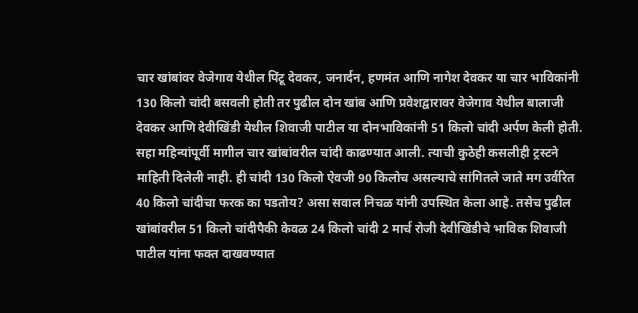चार खांबांवर वेजेगाव येथील पिंटू देवकर, जनार्दन, हणमंत आणि नागेश देवकर या चार भाविकांनी 130 किलो चांदी बसवली होती तर पुढील दोन खांब आणि प्रवेशद्वारावर वेजेगाव येथील बालाजी देवकर आणि देवीखिंडी येथील शिवाजी पाटील या दोनभाविकांनी 51 किलो चांदी अर्पण केली होती. सहा महिन्यांपूर्वी मागील चार खांबांवरील चांदी काढण्यात आली. त्याची कुठेही कसलीही ट्रस्टने माहिती दिलेली नाही. ही चांदी 130 किलो ऐवजी 90 किलोच असल्याचे सांगितले जाते मग उर्वरित 40 किलो चांदीचा फरक का पडतोय? असा सवाल निचळ यांनी उपस्थित केला आहे. तसेच पुढील खांबांवरील 51 किलो चांदीपैकी केवळ 24 किलो चांदी 2 मार्च रोजी देवीखिंडीचे भाविक शिवाजी पाटील यांना फक्त दाखवण्यात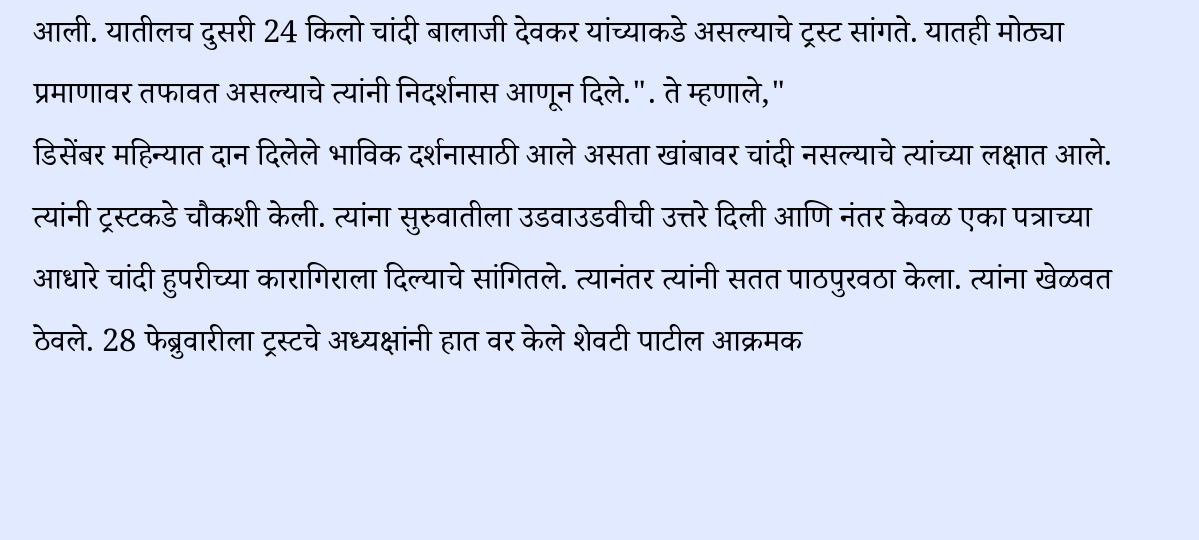आली. यातीलच दुसरी 24 किलो चांदी बालाजी देवकर यांच्याकडे असल्याचे ट्रस्ट सांगते. यातही मोठ्या प्रमाणावर तफावत असल्याचे त्यांनी निदर्शनास आणून दिले.". ते म्हणाले,"
डिसेंबर महिन्यात दान दिलेले भाविक दर्शनासाठी आले असता खांबावर चांदी नसल्याचे त्यांच्या लक्षात आले. त्यांनी ट्रस्टकडे चौकशी केली. त्यांना सुरुवातीला उडवाउडवीची उत्तरे दिली आणि नंतर केवळ एका पत्राच्या आधारे चांदी हुपरीच्या कारागिराला दिल्याचे सांगितले. त्यानंतर त्यांनी सतत पाठपुरवठा केला. त्यांना खेळवत ठेवले. 28 फेब्रुवारीला ट्रस्टचे अध्यक्षांनी हात वर केले शेवटी पाटील आक्रमक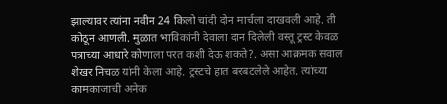झाल्यावर त्यांना नवीन 24 किलो चांदी दोन मार्चला दाखवली आहे. ती कोठून आणली. मुळात भाविकांनी देवाला दान दिलेली वस्तू ट्रस्ट केवळ पत्राच्या आधारे कोणाला परत कशी देऊ शकते?. असा आक्रमक सवाल शेखर निचळ यांनी केला आहे. ट्रस्टचे हात बरबटलेले आहेत. त्यांच्या कामकाजाची अनेक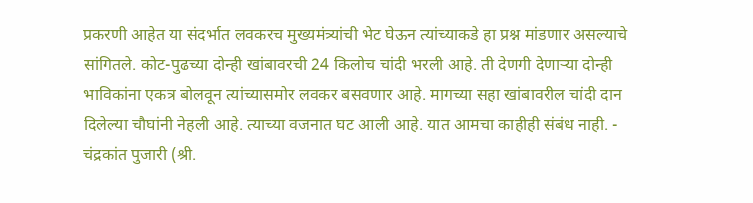प्रकरणी आहेत या संदर्भात लवकरच मुख्यमंत्र्यांची भेट घेऊन त्यांच्याकडे हा प्रश्न मांडणार असल्याचे सांगितले. कोट-पुढच्या दोन्ही खांबावरची 24 किलोच चांदी भरली आहे. ती देणगी देणाऱ्या दोन्ही भाविकांना एकत्र बोलवून त्यांच्यासमोर लवकर बसवणार आहे. मागच्या सहा खांबावरील चांदी दान दिलेल्या चौघांनी नेहली आहे. त्याच्या वजनात घट आली आहे. यात आमचा काहीही संबंध नाही. - चंद्रकांत पुजारी (श्री.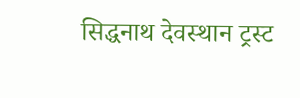सिद्धनाथ देवस्थान ट्रस्ट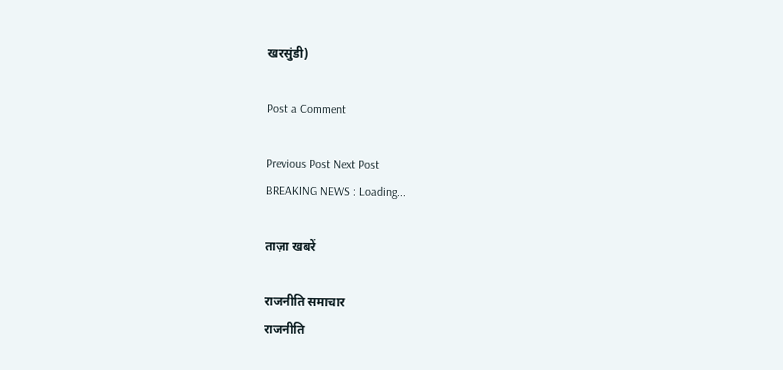खरसुंडी)

Post a Comment

Previous Post Next Post
BREAKING NEWS : Loading...

ताज़ा खबरें

राजनीति समाचार
राजनीति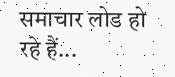समाचार लोड हो रहे हैं...